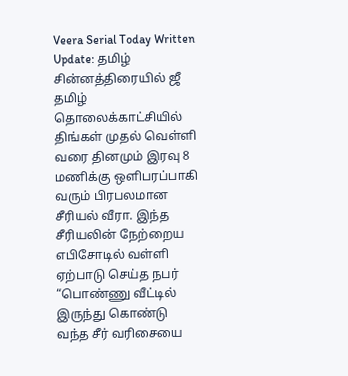Veera Serial Today Written Update: தமிழ் சின்னத்திரையில் ஜீ தமிழ் தொலைக்காட்சியில் திங்கள் முதல் வெள்ளி வரை தினமும் இரவு 8 மணிக்கு ஒளிபரப்பாகி வரும் பிரபலமான சீரியல் வீரா. இந்த சீரியலின் நேற்றைய எபிசோடில் வள்ளி ஏற்பாடு செய்த நபர் “பொண்ணு வீட்டில் இருந்து கொண்டு வந்த சீர் வரிசையை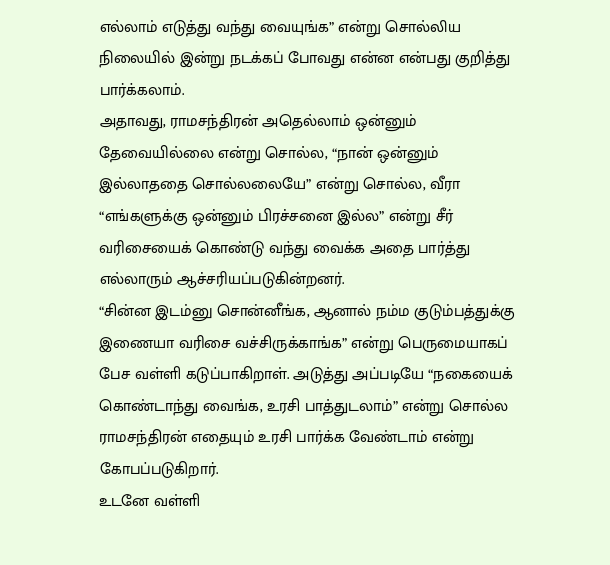எல்லாம் எடுத்து வந்து வையுங்க” என்று சொல்லிய நிலையில் இன்று நடக்கப் போவது என்ன என்பது குறித்து பார்க்கலாம்.
அதாவது, ராமசந்திரன் அதெல்லாம் ஒன்னும் தேவையில்லை என்று சொல்ல, “நான் ஒன்னும் இல்லாததை சொல்லலையே” என்று சொல்ல, வீரா “எங்களுக்கு ஒன்னும் பிரச்சனை இல்ல” என்று சீர் வரிசையைக் கொண்டு வந்து வைக்க அதை பார்த்து எல்லாரும் ஆச்சரியப்படுகின்றனர்.
“சின்ன இடம்னு சொன்னீங்க, ஆனால் நம்ம குடும்பத்துக்கு இணையா வரிசை வச்சிருக்காங்க” என்று பெருமையாகப் பேச வள்ளி கடுப்பாகிறாள். அடுத்து அப்படியே “நகையைக் கொண்டாந்து வைங்க, உரசி பாத்துடலாம்” என்று சொல்ல ராமசந்திரன் எதையும் உரசி பார்க்க வேண்டாம் என்று கோபப்படுகிறார்.
உடனே வள்ளி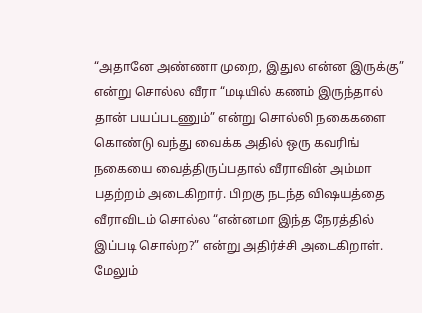“அதானே அண்ணா முறை, இதுல என்ன இருக்கு” என்று சொல்ல வீரா “மடியில் கணம் இருந்தால் தான் பயப்படணும்” என்று சொல்லி நகைகளை கொண்டு வந்து வைக்க அதில் ஒரு கவரிங் நகையை வைத்திருப்பதால் வீராவின் அம்மா பதற்றம் அடைகிறார். பிறகு நடந்த விஷயத்தை வீராவிடம் சொல்ல “என்னமா இந்த நேரத்தில் இப்படி சொல்ற?” என்று அதிர்ச்சி அடைகிறாள்.
மேலும்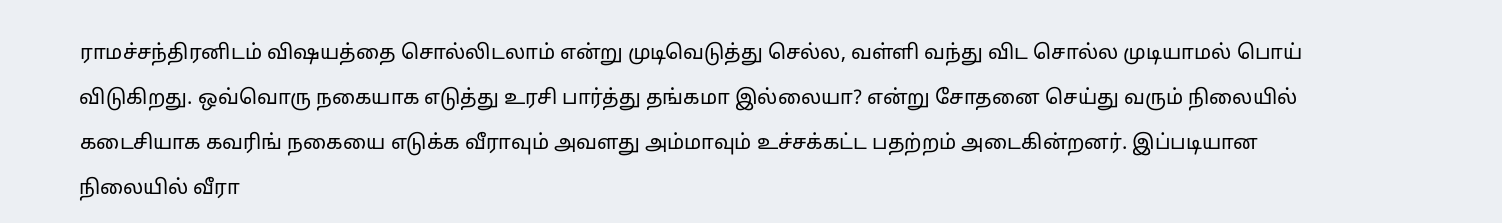ராமச்சந்திரனிடம் விஷயத்தை சொல்லிடலாம் என்று முடிவெடுத்து செல்ல, வள்ளி வந்து விட சொல்ல முடியாமல் பொய் விடுகிறது. ஒவ்வொரு நகையாக எடுத்து உரசி பார்த்து தங்கமா இல்லையா? என்று சோதனை செய்து வரும் நிலையில் கடைசியாக கவரிங் நகையை எடுக்க வீராவும் அவளது அம்மாவும் உச்சக்கட்ட பதற்றம் அடைகின்றனர். இப்படியான நிலையில் வீரா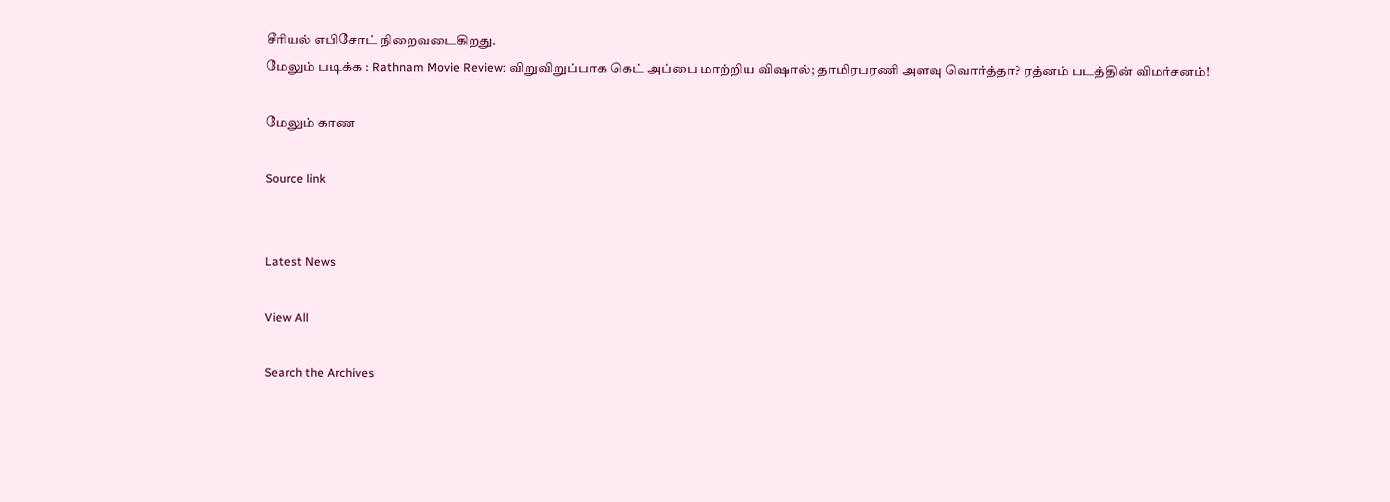சீரியல் எபிசோட் நிறைவடைகிறது.
மேலும் படிக்க : Rathnam Movie Review: விறுவிறுப்பாக கெட் அப்பை மாற்றிய விஷால்; தாமிரபரணி அளவு வொர்த்தா? ரத்னம் படத்தின் விமர்சனம்!

மேலும் காண

Source link


Latest News

View All

Search the Archives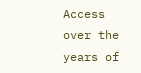Access over the years of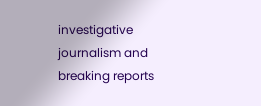investigative journalism and breaking reports